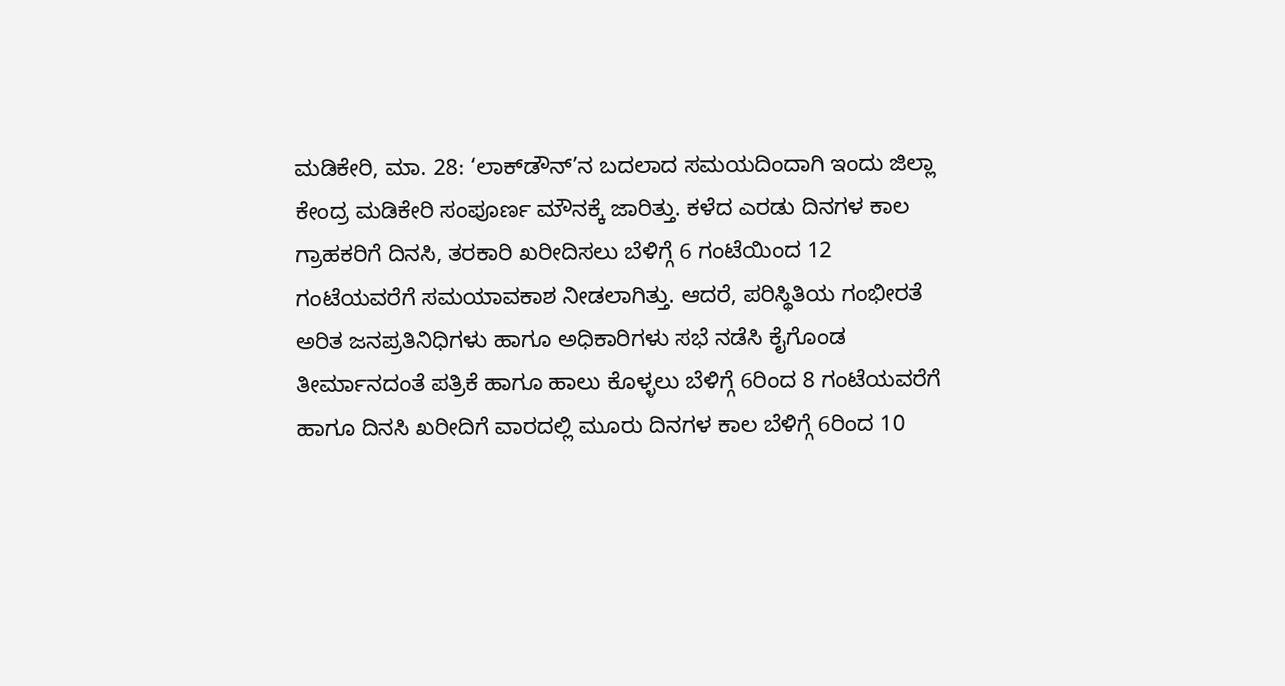ಮಡಿಕೇರಿ, ಮಾ. 28: ‘ಲಾಕ್‍ಡೌನ್’ನ ಬದಲಾದ ಸಮಯದಿಂದಾಗಿ ಇಂದು ಜಿಲ್ಲಾ ಕೇಂದ್ರ ಮಡಿಕೇರಿ ಸಂಪೂರ್ಣ ಮೌನಕ್ಕೆ ಜಾರಿತ್ತು. ಕಳೆದ ಎರಡು ದಿನಗಳ ಕಾಲ ಗ್ರಾಹಕರಿಗೆ ದಿನಸಿ, ತರಕಾರಿ ಖರೀದಿಸಲು ಬೆಳಿಗ್ಗೆ 6 ಗಂಟೆಯಿಂದ 12 ಗಂಟೆಯವರೆಗೆ ಸಮಯಾವಕಾಶ ನೀಡಲಾಗಿತ್ತು. ಆದರೆ, ಪರಿಸ್ಥಿತಿಯ ಗಂಭೀರತೆ ಅರಿತ ಜನಪ್ರತಿನಿಧಿಗಳು ಹಾಗೂ ಅಧಿಕಾರಿಗಳು ಸಭೆ ನಡೆಸಿ ಕೈಗೊಂಡ ತೀರ್ಮಾನದಂತೆ ಪತ್ರಿಕೆ ಹಾಗೂ ಹಾಲು ಕೊಳ್ಳಲು ಬೆಳಿಗ್ಗೆ 6ರಿಂದ 8 ಗಂಟೆಯವರೆಗೆ ಹಾಗೂ ದಿನಸಿ ಖರೀದಿಗೆ ವಾರದಲ್ಲಿ ಮೂರು ದಿನಗಳ ಕಾಲ ಬೆಳಿಗ್ಗೆ 6ರಿಂದ 10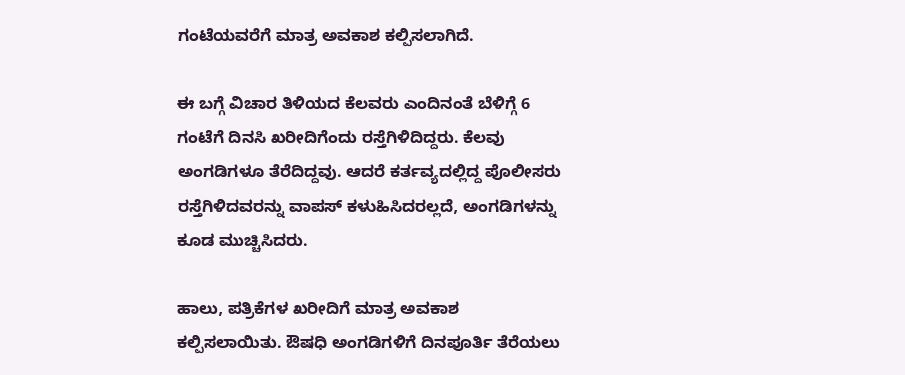ಗಂಟೆಯವರೆಗೆ ಮಾತ್ರ ಅವಕಾಶ ಕಲ್ಪಿಸಲಾಗಿದೆ.

ಈ ಬಗ್ಗೆ ವಿಚಾರ ತಿಳಿಯದ ಕೆಲವರು ಎಂದಿನಂತೆ ಬೆಳಿಗ್ಗೆ 6 ಗಂಟೆಗೆ ದಿನಸಿ ಖರೀದಿಗೆಂದು ರಸ್ತೆಗಿಳಿದಿದ್ದರು. ಕೆಲವು ಅಂಗಡಿಗಳೂ ತೆರೆದಿದ್ದವು. ಆದರೆ ಕರ್ತವ್ಯದಲ್ಲಿದ್ದ ಪೊಲೀಸರು ರಸ್ತೆಗಿಳಿದವರನ್ನು ವಾಪಸ್ ಕಳುಹಿಸಿದರಲ್ಲದೆ, ಅಂಗಡಿಗಳನ್ನು ಕೂಡ ಮುಚ್ಚಿಸಿದರು.

ಹಾಲು, ಪತ್ರಿಕೆಗಳ ಖರೀದಿಗೆ ಮಾತ್ರ ಅವಕಾಶ ಕಲ್ಪಿಸಲಾಯಿತು. ಔಷಧಿ ಅಂಗಡಿಗಳಿಗೆ ದಿನಪೂರ್ತಿ ತೆರೆಯಲು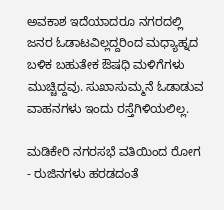ಅವಕಾಶ ಇದೆಯಾದರೂ ನಗರದಲ್ಲಿ ಜನರ ಓಡಾಟವಿಲ್ಲದ್ದರಿಂದ ಮಧ್ಯಾಹ್ನದ ಬಳಿಕ ಬಹುತೇಕ ಔಷಧಿ ಮಳಿಗೆಗಳು ಮುಚ್ಚಿದ್ದವು. ಸುಖಾಸುಮ್ಮನೆ ಓಡಾಡುವ ವಾಹನಗಳು ಇಂದು ರಸ್ತೆಗಿಳಿಯಲಿಲ್ಲ.

ಮಡಿಕೇರಿ ನಗರಸಭೆ ವತಿಯಿಂದ ರೋಗ - ರುಜಿನಗಳು ಹರಡದಂತೆ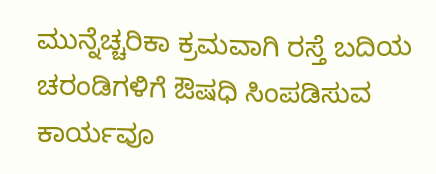ಮುನ್ನೆಚ್ಚರಿಕಾ ಕ್ರಮವಾಗಿ ರಸ್ತೆ ಬದಿಯ ಚರಂಡಿಗಳಿಗೆ ಔಷಧಿ ಸಿಂಪಡಿಸುವ ಕಾರ್ಯವೂ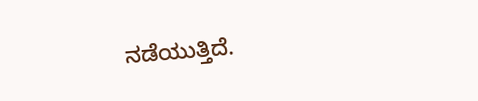ನಡೆಯುತ್ತಿದೆ.